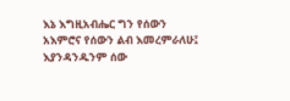እኔ እግዚአብሔር ግን የሰውን አእምሮና የሰውን ልብ እመረምራለሁ፤ እያንዳንዱንም ሰው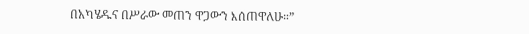በአካሄዱና በሥራው መጠን ዋጋውን እሰጠዋለሁ።”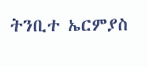ትንቢተ ኤርምያስ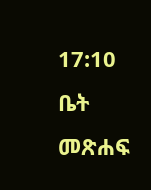17:10
ቤት
መጽሐፍ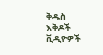ቅዱስ
እቅዶች
ቪዲዮዎች